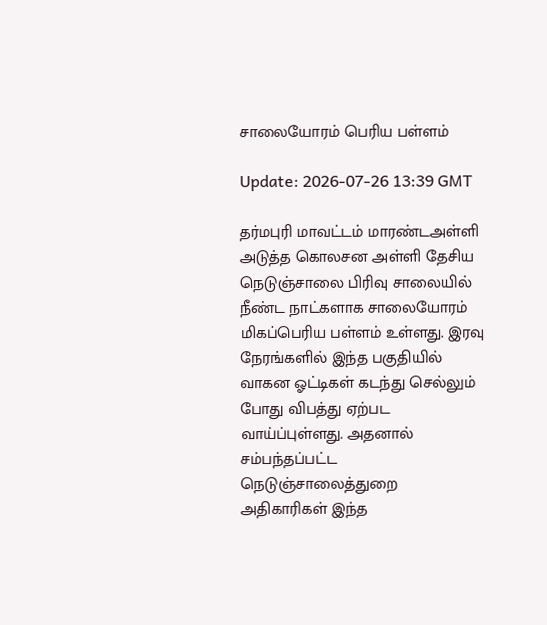சாலையோரம் பெரிய பள்ளம்

Update: 2026-07-26 13:39 GMT

தர்மபுரி மாவட்டம் மாரண்டஅள்ளி அடுத்த கொலசன அள்ளி தேசிய நெடுஞ்சாலை பிரிவு சாலையில் நீண்ட நாட்களாக சாலையோரம் மிகப்பெரிய பள்ளம் உள்ளது. இரவு நேரங்களில் இந்த பகுதியில் வாகன ஓட்டிகள் கடந்து செல்லும் போது விபத்து ஏற்பட வாய்ப்புள்ளது. அதனால் சம்பந்தப்பட்ட நெடுஞ்சாலைத்துறை அதிகாரிகள் இந்த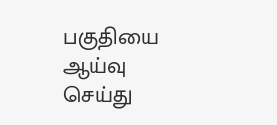பகுதியை ஆய்வு செய்து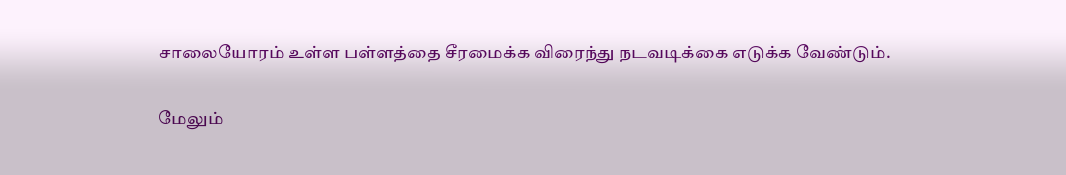சாலையோரம் உள்ள பள்ளத்தை சீரமைக்க விரைந்து நடவடிக்கை எடுக்க வேண்டும்.

மேலும்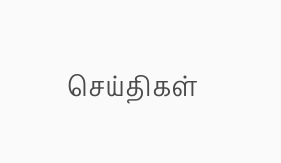செய்திகள்